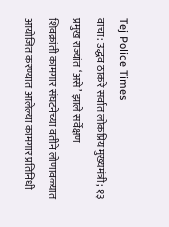Tej Police Times
वाचा: उद्धव ठाकरे सर्वात लोकप्रिय मुख्यमंत्री; १३ प्रमुख राज्यांत ‘असे’ झाले सर्वेक्षण
शिवक्रांती कामगार संघटनेच्या वतीने लोणावळ्यात आयोजित करण्यात आलेल्या कामगार प्रतिनिधी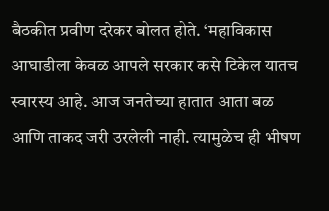बैठकीत प्रवीण दरेकर बोलत होते. ‘महाविकास आघाडीला केवळ आपले सरकार कसे टिकेल यातच स्वारस्य आहे. आज जनतेच्या हातात आता बळ आणि ताकद जरी उरलेली नाही. त्यामुळेच ही भीषण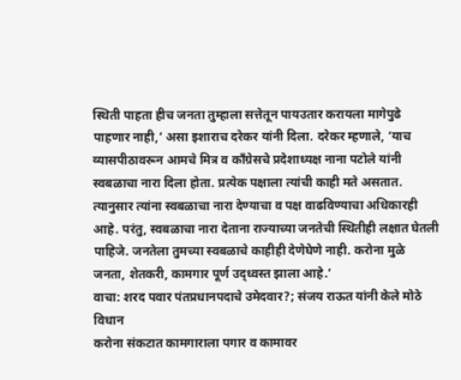स्थिती पाहता हीच जनता तुम्हाला सत्तेतून पायउतार करायला मागेपुढे पाहणार नाही,’ असा इशाराच दरेकर यांनी दिला. दरेकर म्हणाले, ‘याच व्यासपीठावरून आमचे मित्र व काँग्रेसचे प्रदेशाध्यक्ष नाना पटोले यांनी स्वबळाचा नारा दिला होता. प्रत्येक पक्षाला त्यांची काही मते असतात. त्यानुसार त्यांना स्वबळाचा नारा देण्याचा व पक्ष वाढविण्याचा अधिकारही आहे. परंतु, स्वबळाचा नारा देताना राज्याच्या जनतेची स्थितीही लक्षात घेतली पाहिजे. जनतेला तुमच्या स्वबळाचे काहीही देणेघेणे नाही. करोना मुळे जनता, शेतकरी, कामगार पूर्ण उद्ध्वस्त झाला आहे.’
वाचा: शरद पवार पंतप्रधानपदाचे उमेदवार?; संजय राऊत यांनी केले मोठे विधान
करोना संकटात कामगाराला पगार व कामावर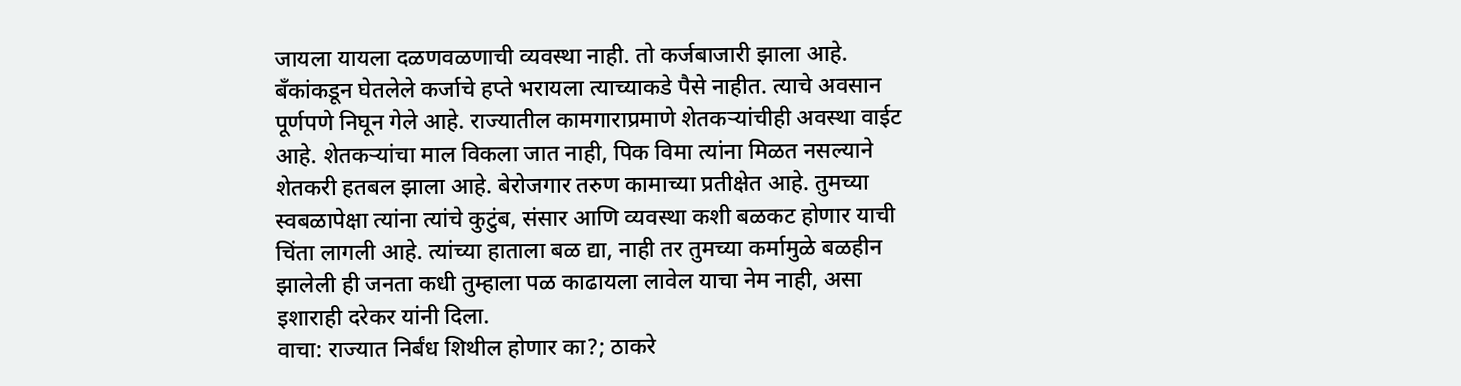जायला यायला दळणवळणाची व्यवस्था नाही. तो कर्जबाजारी झाला आहे. बँकांकडून घेतलेले कर्जाचे हप्ते भरायला त्याच्याकडे पैसे नाहीत. त्याचे अवसान पूर्णपणे निघून गेले आहे. राज्यातील कामगाराप्रमाणे शेतकऱ्यांचीही अवस्था वाईट आहे. शेतकऱ्यांचा माल विकला जात नाही, पिक विमा त्यांना मिळत नसल्याने शेतकरी हतबल झाला आहे. बेरोजगार तरुण कामाच्या प्रतीक्षेत आहे. तुमच्या स्वबळापेक्षा त्यांना त्यांचे कुटुंब, संसार आणि व्यवस्था कशी बळकट होणार याची चिंता लागली आहे. त्यांच्या हाताला बळ द्या, नाही तर तुमच्या कर्मामुळे बळहीन झालेली ही जनता कधी तुम्हाला पळ काढायला लावेल याचा नेम नाही, असा इशाराही दरेकर यांनी दिला.
वाचा: राज्यात निर्बंध शिथील होणार का?; ठाकरे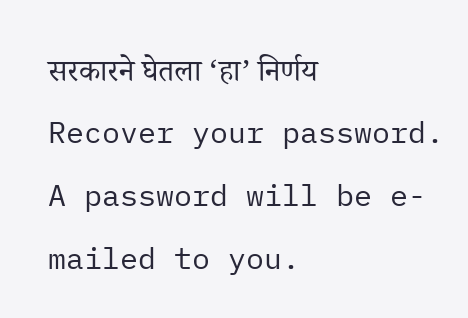सरकारने घेतला ‘हा’ निर्णय
Recover your password.
A password will be e-mailed to you.